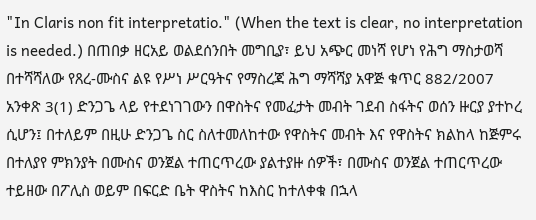"In Claris non fit interpretatio." (When the text is clear, no interpretation is needed.) በጠበቃ ዘርአይ ወልደሰንበት መግቢያ፣ ይህ አጭር መነሻ የሆነ የሕግ ማስታወሻ በተሻሻለው የጸረ-ሙስና ልዩ የሥነ ሥርዓትና የማስረጃ ሕግ ማሻሻያ አዋጅ ቁጥር 882/2007 አንቀጽ 3(1) ድንጋጌ ላይ የተደነገገውን በዋስትና የመፈታት መብት ገደብ ስፋትና ወሰን ዙርያ ያተኮረ ሲሆን፤ በተለይም በዚሁ ድንጋጌ ስር ስለተመለከተው የዋስትና መብት እና የዋስትና ክልከላ ከጅምሩ በተለያየ ምክንያት በሙስና ወንጀል ተጠርጥረው ያልተያዙ ሰዎች፣ በሙስና ወንጀል ተጠርጥረው ተይዘው በፖሊስ ወይም በፍርድ ቤት ዋስትና ከእስር ከተለቀቁ በኋላ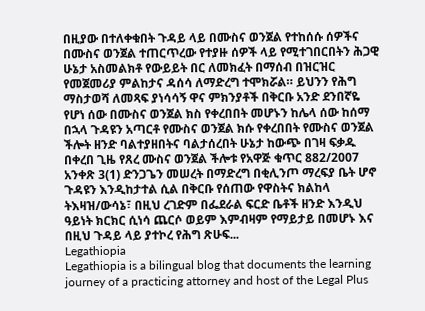በዚያው በተለቀቁበት ጉዳይ ላይ በሙስና ወንጀል የተከሰሱ ሰዎችና በሙስና ወንጀል ተጠርጥረው የተያዙ ሰዎች ላይ የሚተገበርበትን ሕጋዊ ሁኔታ አስመልክቶ የውይይት በር ለመክፈት በማሰብ በዝርዝር የመጀመሪያ ምልከታና ዳሰሳ ለማድረግ ተሞክሯል። ይህንን የሕግ ማስታወሻ ለመጻፍ ያነሳሳኝ ዋና ምክንያቶች በቅርቡ አንድ ደንበኛዬ የሆነ ሰው በሙስና ወንጀል ክስ የቀረበበት መሆኑን ከሌላ ሰው ከሰማ በኋላ ጉዳዩን አጣርቶ የሙስና ወንጀል ክሱ የቀረበበት የሙስና ወንጀል ችሎት ዘንድ ባልተያዘበትና ባልታሰረበት ሁኔታ ከውጭ በገዛ ፍቃዱ በቀረበ ጊዜ የጸረ ሙስና ወንጀል ችሎቱ የአዋጅ ቁጥር 882/2007 አንቀጽ 3(1) ድንጋጌን መሠረት በማድረግ በቂሊንጦ ማረፍያ ቤት ሆኖ ጉዳዩን እንዲከታተል ሲል በቅርቡ የሰጠው የዋስትና ክልከላ ትእዛዝ/ውሳኔ፣ በዚህ ረገድም በፌደራል ፍርድ ቤቶች ዘንድ እንዲህ ዓይነት ክርክር ሲነሳ ጨርሶ ወይም እምብዛም የማይታይ በመሆኑ እና በዚህ ጉዳይ ላይ ያተኮረ የሕግ ጽሁፍ...
Legathiopia
Legathiopia is a bilingual blog that documents the learning journey of a practicing attorney and host of the Legal Plus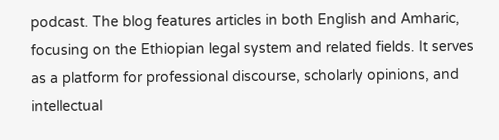podcast. The blog features articles in both English and Amharic, focusing on the Ethiopian legal system and related fields. It serves as a platform for professional discourse, scholarly opinions, and intellectual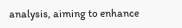analysis, aiming to enhance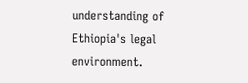understanding of Ethiopia's legal environment.